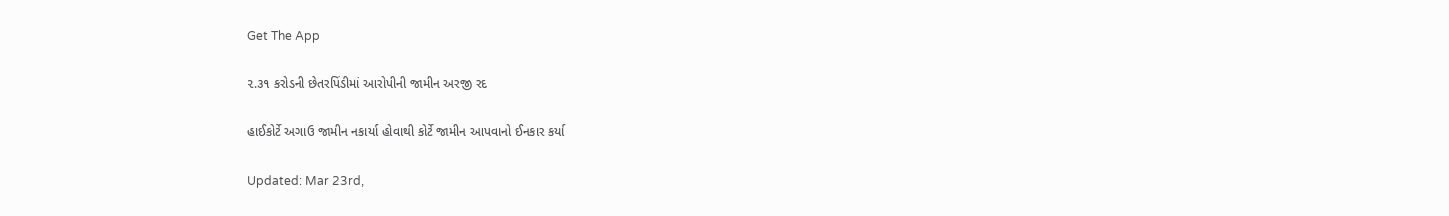Get The App

૨.૩૧ કરોડની છેતરપિંડીમાં આરોપીની જામીન અરજી રદ

હાઈકોર્ટે અગાઉ જામીન નકાર્યા હોવાથી કોર્ટે જામીન આપવાનો ઈનકાર કર્યા

Updated: Mar 23rd,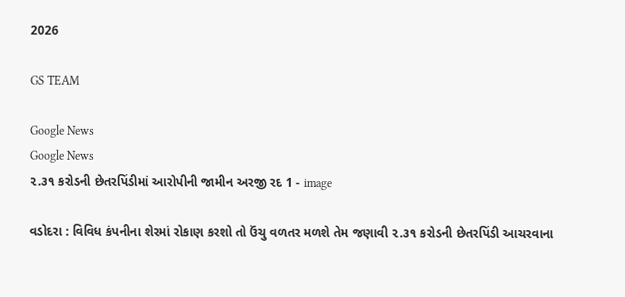2026

GS TEAM

Google News
Google News
૨.૩૧ કરોડની છેતરપિંડીમાં આરોપીની જામીન અરજી રદ 1 - image

વડોદરા : વિવિધ કંપનીના શેરમાં રોકાણ કરશો તો ઉંચુ વળતર મળશે તેમ જણાવી ૨.૩૧ કરોડની છેતરપિંડી આચરવાના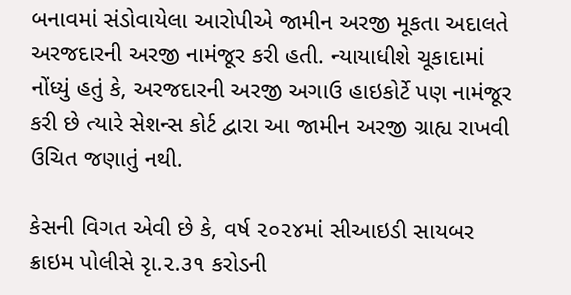બનાવમાં સંડોવાયેલા આરોપીએ જામીન અરજી મૂકતા અદાલતે અરજદારની અરજી નામંજૂર કરી હતી. ન્યાયાધીશે ચૂકાદામાં નોંધ્યું હતું કે, અરજદારની અરજી અગાઉ હાઇકોર્ટે પણ નામંજૂર કરી છે ત્યારે સેશન્સ કોર્ટ દ્વારા આ જામીન અરજી ગ્રાહ્ય રાખવી  ઉચિત જણાતું નથી.

કેસની વિગત એવી છે કે, વર્ષ ૨૦૨૪માં સીઆઇડી સાયબર ક્રાઇમ પોલીસે રૃા.૨.૩૧ કરોડની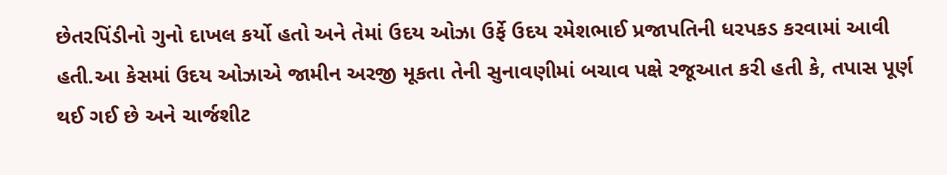છેતરપિંડીનો ગુનો દાખલ કર્યો હતો અને તેમાં ઉદય ઓઝા ઉર્ફે ઉદય રમેશભાઈ પ્રજાપતિની ધરપકડ કરવામાં આવી હતી.આ કેસમાં ઉદય ઓઝાએ જામીન અરજી મૂકતા તેની સુનાવણીમાં બચાવ પક્ષે રજૂઆત કરી હતી કે, તપાસ પૂર્ણ થઈ ગઈ છે અને ચાર્જશીટ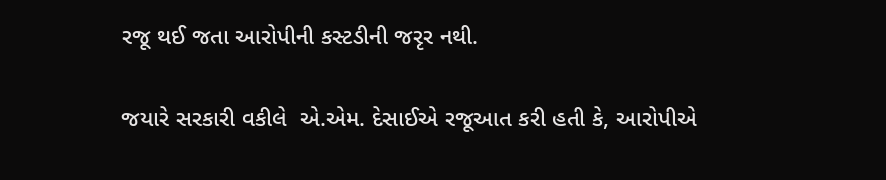રજૂ થઈ જતા આરોપીની કસ્ટડીની જરૃર નથી.

જયારે સરકારી વકીલે  એ.એમ. દેસાઈએ રજૂઆત કરી હતી કે, આરોપીએ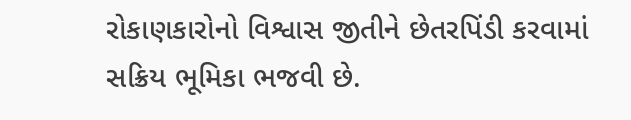રોકાણકારોનો વિશ્વાસ જીતીને છેતરપિંડી કરવામાં સક્રિય ભૂમિકા ભજવી છે.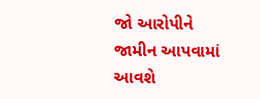જો આરોપીને જામીન આપવામાં આવશે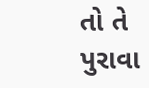તો તે પુરાવા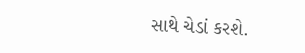સાથે ચેડાં કરશે.